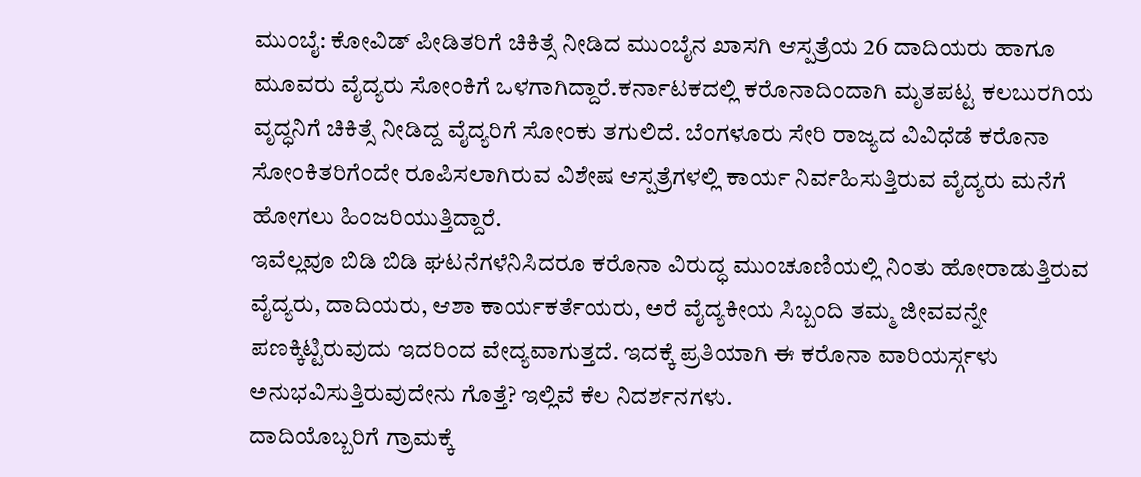ಮುಂಬೈ: ಕೋವಿಡ್ ಪೀಡಿತರಿಗೆ ಚಿಕಿತ್ಸೆ ನೀಡಿದ ಮುಂಬೈನ ಖಾಸಗಿ ಆಸ್ಪತ್ರೆಯ 26 ದಾದಿಯರು ಹಾಗೂ ಮೂವರು ವೈದ್ಯರು ಸೋಂಕಿಗೆ ಒಳಗಾಗಿದ್ದಾರೆ.ಕರ್ನಾಟಕದಲ್ಲಿ ಕರೊನಾದಿಂದಾಗಿ ಮೃತಪಟ್ಟ ಕಲಬುರಗಿಯ ವೃದ್ಧನಿಗೆ ಚಿಕಿತ್ಸೆ ನೀಡಿದ್ದ ವೈದ್ಯರಿಗೆ ಸೋಂಕು ತಗುಲಿದೆ. ಬೆಂಗಳೂರು ಸೇರಿ ರಾಜ್ಯದ ವಿವಿಧೆಡೆ ಕರೊನಾ ಸೋಂಕಿತರಿಗೆಂದೇ ರೂಪಿಸಲಾಗಿರುವ ವಿಶೇಷ ಆಸ್ಪತ್ರೆಗಳಲ್ಲಿ ಕಾರ್ಯ ನಿರ್ವಹಿಸುತ್ತಿರುವ ವೈದ್ಯರು ಮನೆಗೆ ಹೋಗಲು ಹಿಂಜರಿಯುತ್ತಿದ್ದಾರೆ.
ಇವೆಲ್ಲವೂ ಬಿಡಿ ಬಿಡಿ ಘಟನೆಗಳೆನಿಸಿದರೂ ಕರೊನಾ ವಿರುದ್ಧ ಮುಂಚೂಣಿಯಲ್ಲಿ ನಿಂತು ಹೋರಾಡುತ್ತಿರುವ ವೈದ್ಯರು, ದಾದಿಯರು, ಆಶಾ ಕಾರ್ಯಕರ್ತೆಯರು, ಅರೆ ವೈದ್ಯಕೀಯ ಸಿಬ್ಬಂದಿ ತಮ್ಮ ಜೀವವನ್ನೇ ಪಣಕ್ಕಿಟ್ಟಿರುವುದು ಇದರಿಂದ ವೇದ್ಯವಾಗುತ್ತದೆ. ಇದಕ್ಕೆ ಪ್ರತಿಯಾಗಿ ಈ ಕರೊನಾ ವಾರಿಯರ್ಸ್ಗಳು ಅನುಭವಿಸುತ್ತಿರುವುದೇನು ಗೊತ್ತೆ? ಇಲ್ಲಿವೆ ಕೆಲ ನಿದರ್ಶನಗಳು.
ದಾದಿಯೊಬ್ಬರಿಗೆ ಗ್ರಾಮಕ್ಕೆ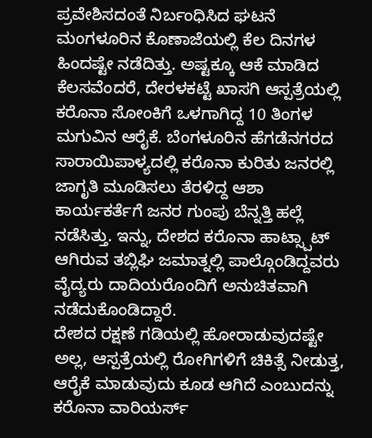ಪ್ರವೇಶಿಸದಂತೆ ನಿರ್ಬಂಧಿಸಿದ ಘಟನೆ ಮಂಗಳೂರಿನ ಕೊಣಾಜೆಯಲ್ಲಿ ಕೆಲ ದಿನಗಳ ಹಿಂದಷ್ಟೇ ನಡೆದಿತ್ತು. ಅಷ್ಟಕ್ಕೂ ಆಕೆ ಮಾಡಿದ ಕೆಲಸವೆಂದರೆ, ದೇರಳಕಟ್ಟೆ ಖಾಸಗಿ ಆಸ್ಪತ್ರೆಯಲ್ಲಿ ಕರೊನಾ ಸೋಂಕಿಗೆ ಒಳಗಾಗಿದ್ದ 10 ತಿಂಗಳ ಮಗುವಿನ ಆರೈಕೆ. ಬೆಂಗಳೂರಿನ ಹೆಗಡೆನಗರದ ಸಾರಾಯಿಪಾಳ್ಯದಲ್ಲಿ ಕರೊನಾ ಕುರಿತು ಜನರಲ್ಲಿ ಜಾಗೃತಿ ಮೂಡಿಸಲು ತೆರಳಿದ್ದ ಆಶಾ ಕಾರ್ಯಕರ್ತೆಗೆ ಜನರ ಗುಂಪು ಬೆನ್ನತ್ತಿ ಹಲ್ಲೆ ನಡೆಸಿತ್ತು. ಇನ್ನು, ದೇಶದ ಕರೊನಾ ಹಾಟ್ಸ್ಪಾಟ್ ಆಗಿರುವ ತಬ್ಲಿಘಿ ಜಮಾತ್ನಲ್ಲಿ ಪಾಲ್ಗೊಂಡಿದ್ದವರು ವೈದ್ಯರು ದಾದಿಯರೊಂದಿಗೆ ಅನುಚಿತವಾಗಿ ನಡೆದುಕೊಂಡಿದ್ದಾರೆ.
ದೇಶದ ರಕ್ಷಣೆ ಗಡಿಯಲ್ಲಿ ಹೋರಾಡುವುದಷ್ಟೇ ಅಲ್ಲ, ಆಸ್ಪತ್ರೆಯಲ್ಲಿ ರೋಗಿಗಳಿಗೆ ಚಿಕಿತ್ಸೆ ನೀಡುತ್ತ, ಆರೈಕೆ ಮಾಡುವುದು ಕೂಡ ಆಗಿದೆ ಎಂಬುದನ್ನು ಕರೊನಾ ವಾರಿಯರ್ಸ್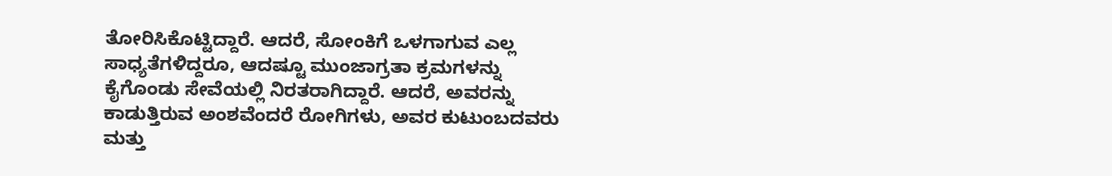ತೋರಿಸಿಕೊಟ್ಟಿದ್ದಾರೆ. ಆದರೆ, ಸೋಂಕಿಗೆ ಒಳಗಾಗುವ ಎಲ್ಲ ಸಾಧ್ಯತೆಗಳಿದ್ದರೂ, ಆದಷ್ಟೂ ಮುಂಜಾಗ್ರತಾ ಕ್ರಮಗಳನ್ನು ಕೈಗೊಂಡು ಸೇವೆಯಲ್ಲಿ ನಿರತರಾಗಿದ್ದಾರೆ. ಆದರೆ, ಅವರನ್ನು ಕಾಡುತ್ತಿರುವ ಅಂಶವೆಂದರೆ ರೋಗಿಗಳು, ಅವರ ಕುಟುಂಬದವರು ಮತ್ತು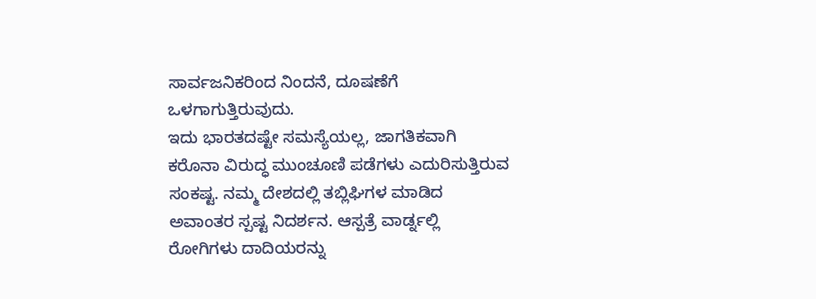ಸಾರ್ವಜನಿಕರಿಂದ ನಿಂದನೆ, ದೂಷಣೆಗೆ ಒಳಗಾಗುತ್ತಿರುವುದು.
ಇದು ಭಾರತದಷ್ಟೇ ಸಮಸ್ಯೆಯಲ್ಲ, ಜಾಗತಿಕವಾಗಿ ಕರೊನಾ ವಿರುದ್ಧ ಮುಂಚೂಣಿ ಪಡೆಗಳು ಎದುರಿಸುತ್ತಿರುವ ಸಂಕಷ್ಟ. ನಮ್ಮ ದೇಶದಲ್ಲಿ ತಬ್ಲಿಘಿಗಳ ಮಾಡಿದ ಅವಾಂತರ ಸ್ಪಷ್ಟ ನಿದರ್ಶನ. ಆಸ್ಪತ್ರೆ ವಾರ್ಡ್ನಲ್ಲಿ ರೋಗಿಗಳು ದಾದಿಯರನ್ನು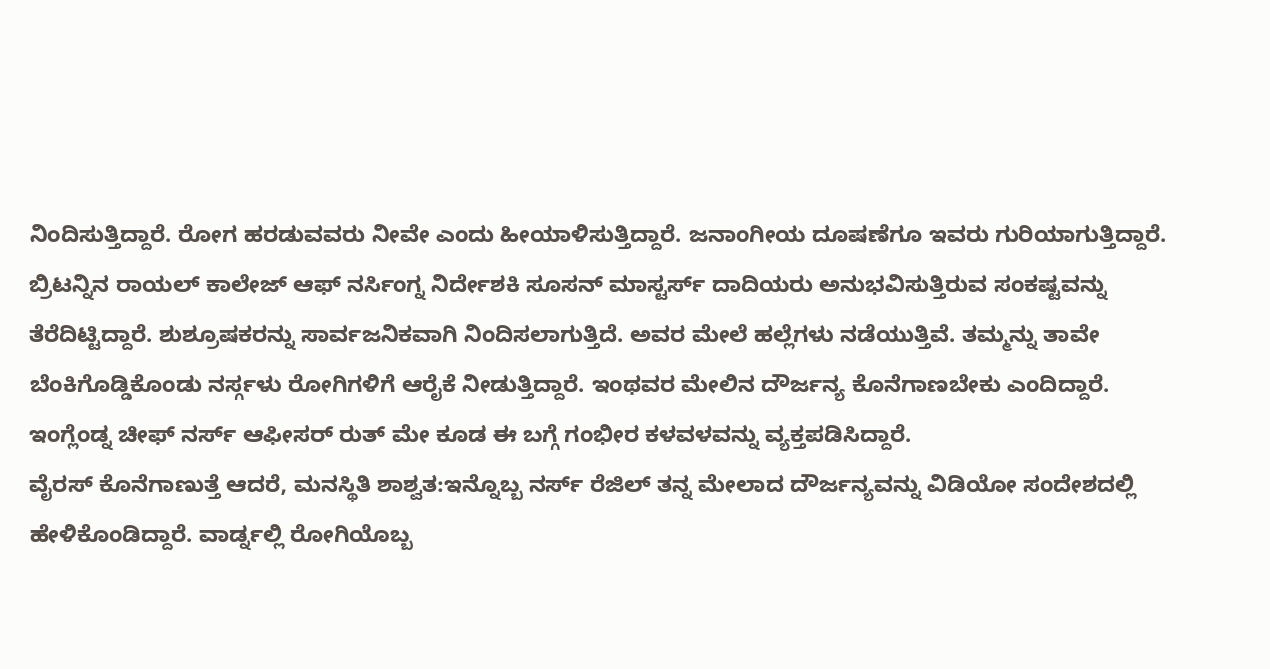ನಿಂದಿಸುತ್ತಿದ್ದಾರೆ. ರೋಗ ಹರಡುವವರು ನೀವೇ ಎಂದು ಹೀಯಾಳಿಸುತ್ತಿದ್ದಾರೆ. ಜನಾಂಗೀಯ ದೂಷಣೆಗೂ ಇವರು ಗುರಿಯಾಗುತ್ತಿದ್ದಾರೆ.
ಬ್ರಿಟನ್ನಿನ ರಾಯಲ್ ಕಾಲೇಜ್ ಆಫ್ ನರ್ಸಿಂಗ್ನ ನಿರ್ದೇಶಕಿ ಸೂಸನ್ ಮಾಸ್ಟರ್ಸ್ ದಾದಿಯರು ಅನುಭವಿಸುತ್ತಿರುವ ಸಂಕಷ್ಟವನ್ನು ತೆರೆದಿಟ್ಟಿದ್ದಾರೆ. ಶುಶ್ರೂಷಕರನ್ನು ಸಾರ್ವಜನಿಕವಾಗಿ ನಿಂದಿಸಲಾಗುತ್ತಿದೆ. ಅವರ ಮೇಲೆ ಹಲ್ಲೆಗಳು ನಡೆಯುತ್ತಿವೆ. ತಮ್ಮನ್ನು ತಾವೇ ಬೆಂಕಿಗೊಡ್ಡಿಕೊಂಡು ನರ್ಸ್ಗಳು ರೋಗಿಗಳಿಗೆ ಆರೈಕೆ ನೀಡುತ್ತಿದ್ದಾರೆ. ಇಂಥವರ ಮೇಲಿನ ದೌರ್ಜನ್ಯ ಕೊನೆಗಾಣಬೇಕು ಎಂದಿದ್ದಾರೆ. ಇಂಗ್ಲೆಂಡ್ನ ಚೀಫ್ ನರ್ಸ್ ಆಫೀಸರ್ ರುತ್ ಮೇ ಕೂಡ ಈ ಬಗ್ಗೆ ಗಂಭೀರ ಕಳವಳವನ್ನು ವ್ಯಕ್ತಪಡಿಸಿದ್ದಾರೆ.
ವೈರಸ್ ಕೊನೆಗಾಣುತ್ತೆ ಆದರೆ, ಮನಸ್ಥಿತಿ ಶಾಶ್ವತ:ಇನ್ನೊಬ್ಬ ನರ್ಸ್ ರೆಜಿಲ್ ತನ್ನ ಮೇಲಾದ ದೌರ್ಜನ್ಯವನ್ನು ವಿಡಿಯೋ ಸಂದೇಶದಲ್ಲಿ ಹೇಳಿಕೊಂಡಿದ್ದಾರೆ. ವಾರ್ಡ್ನಲ್ಲಿ ರೋಗಿಯೊಬ್ಬ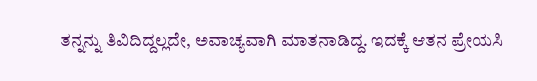ತನ್ನನ್ನು ತಿವಿದಿದ್ದಲ್ಲದೇ, ಅವಾಚ್ಯವಾಗಿ ಮಾತನಾಡಿದ್ದ. ಇದಕ್ಕೆ ಆತನ ಪ್ರೇಯಸಿ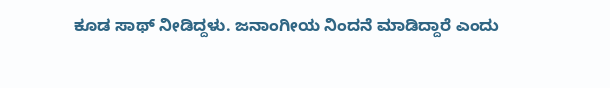ಕೂಡ ಸಾಥ್ ನೀಡಿದ್ದಳು. ಜನಾಂಗೀಯ ನಿಂದನೆ ಮಾಡಿದ್ದಾರೆ ಎಂದು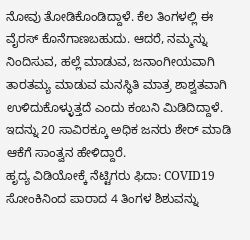ನೋವು ತೋಡಿಕೊಂಡಿದ್ದಾಳೆ. ಕೆಲ ತಿಂಗಳಲ್ಲಿ ಈ ವೈರಸ್ ಕೊನೆಗಾಣಬಹುದು. ಆದರೆ, ನಮ್ಮನ್ನು ನಿಂದಿಸುವ, ಹಲ್ಲೆ ಮಾಡುವ, ಜನಾಂಗೀಯವಾಗಿ ತಾರತಮ್ಯ ಮಾಡುವ ಮನಸ್ಥಿತಿ ಮಾತ್ರ ಶಾಶ್ವತವಾಗಿ ಉಳಿದುಕೊಳ್ಳುತ್ತದೆ ಎಂದು ಕಂಬನಿ ಮಿಡಿದಿದ್ದಾಳೆ. ಇದನ್ನು 20 ಸಾವಿರಕ್ಕೂ ಅಧಿಕ ಜನರು ಶೇರ್ ಮಾಡಿ ಆಕೆಗೆ ಸಾಂತ್ವನ ಹೇಳಿದ್ದಾರೆ.
ಹೃದ್ಯ ವಿಡಿಯೋಕ್ಕೆ ನೆಟ್ಟಿಗರು ಫಿದಾ: COVID19 ಸೋಂಕಿನಿಂದ ಪಾರಾದ 4 ತಿಂಗಳ ಶಿಶುವನ್ನು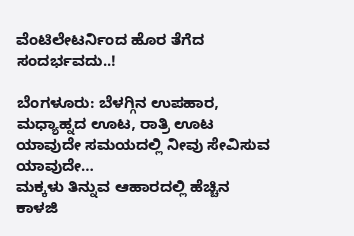ವೆಂಟಿಲೇಟರ್ನಿಂದ ಹೊರ ತೆಗೆದ ಸಂದರ್ಭವದು..!

ಬೆಂಗಳೂರು: ಬೆಳಗ್ಗಿನ ಉಪಹಾರ, ಮಧ್ಯಾಹ್ನದ ಊಟ, ರಾತ್ರಿ ಊಟ ಯಾವುದೇ ಸಮಯದಲ್ಲಿ ನೀವು ಸೇವಿಸುವ ಯಾವುದೇ…
ಮಕ್ಕಳು ತಿನ್ನುವ ಆಹಾರದಲ್ಲಿ ಹೆಚ್ಚಿನ ಕಾಳಜಿ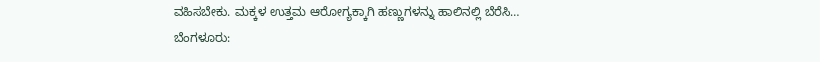ವಹಿಸಬೇಕು. ಮಕ್ಕಳ ಉತ್ತಮ ಆರೋಗ್ಯಕ್ಕಾಗಿ ಹಣ್ಣುಗಳನ್ನು ಹಾಲಿನಲ್ಲಿ ಬೆರೆಸಿ…
ಬೆಂಗಳೂರು: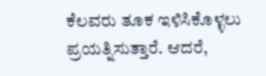ಕೆಲವರು ತೂಕ ಇಳಿಸಿಕೊಳ್ಳಲು ಪ್ರಯತ್ನಿಸುತ್ತಾರೆ. ಆದರೆ,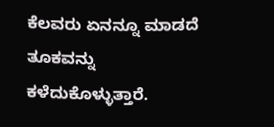ಕೆಲವರು ಏನನ್ನೂ ಮಾಡದೆ ತೂಕವನ್ನು ಕಳೆದುಕೊಳ್ಳುತ್ತಾರೆ.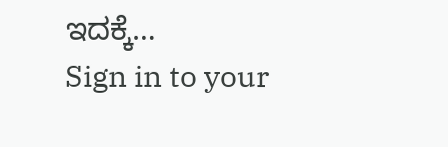ಇದಕ್ಕೆ…
Sign in to your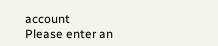account
Please enter an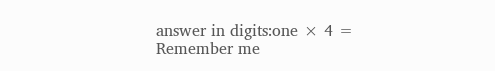answer in digits:one × 4 =
Remember me